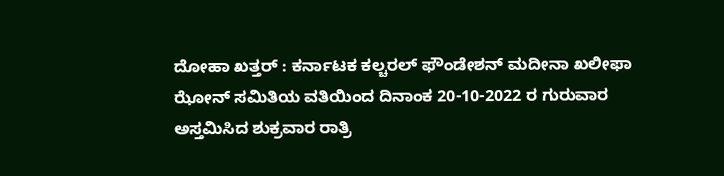ದೋಹಾ ಖತ್ತರ್ : ಕರ್ನಾಟಕ ಕಲ್ಚರಲ್ ಫೌಂಡೇಶನ್ ಮದೀನಾ ಖಲೀಫಾ ಝೋನ್ ಸಮಿತಿಯ ವತಿಯಿಂದ ದಿನಾಂಕ 20-10-2022 ರ ಗುರುವಾರ ಅಸ್ತಮಿಸಿದ ಶುಕ್ರವಾರ ರಾತ್ರಿ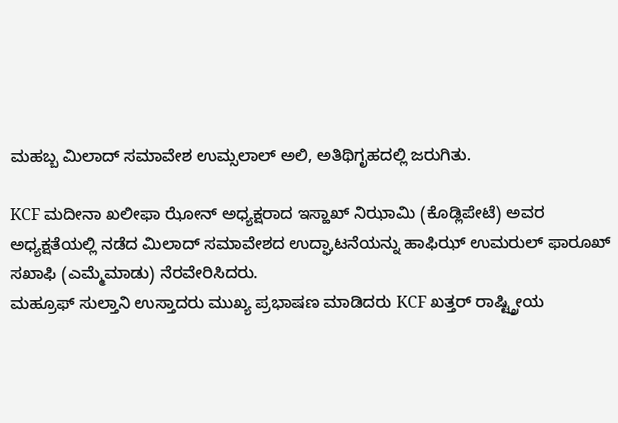ಮಹಬ್ಬ ಮಿಲಾದ್ ಸಮಾವೇಶ ಉಮ್ಸಲಾಲ್ ಅಲಿ, ಅತಿಥಿಗೃಹದಲ್ಲಿ ಜರುಗಿತು.

KCF ಮದೀನಾ ಖಲೀಫಾ ಝೋನ್ ಅಧ್ಯಕ್ಷರಾದ ಇಸ್ಹಾಖ್ ನಿಝಾಮಿ (ಕೊಡ್ಲಿಪೇಟೆ) ಅವರ ಅಧ್ಯಕ್ಷತೆಯಲ್ಲಿ ನಡೆದ ಮಿಲಾದ್ ಸಮಾವೇಶದ ಉದ್ಘಾಟನೆಯನ್ನು ಹಾಫಿಝ್ ಉಮರುಲ್ ಫಾರೂಖ್ ಸಖಾಫಿ (ಎಮ್ಮೆಮಾಡು) ನೆರವೇರಿಸಿದರು.
ಮಹ್ರೂಫ್ ಸುಲ್ತಾನಿ ಉಸ್ತಾದರು ಮುಖ್ಯ ಪ್ರಭಾಷಣ ಮಾಡಿದರು KCF ಖತ್ತರ್ ರಾಷ್ಟ್ತ್ರೀಯ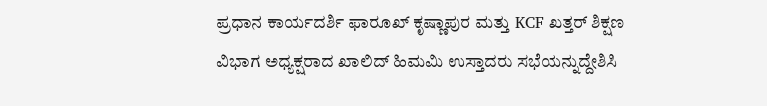ಪ್ರಧಾನ ಕಾರ್ಯದರ್ಶಿ ಫಾರೂಖ್ ಕೃಷ್ಣಾಪುರ ಮತ್ತು KCF ಖತ್ತರ್ ಶಿಕ್ಷಣ ವಿಭಾಗ ಅಧ್ಯಕ್ಷರಾದ ಖಾಲಿದ್ ಹಿಮಮಿ ಉಸ್ತಾದರು ಸಭೆಯನ್ನುದ್ದೇಶಿಸಿ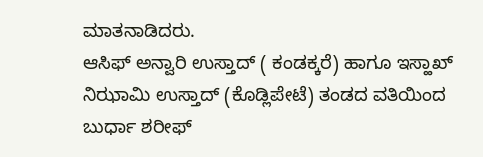ಮಾತನಾಡಿದರು.
ಆಸಿಫ್ ಅನ್ವಾರಿ ಉಸ್ತಾದ್ ( ಕಂಡಕ್ಕರೆ) ಹಾಗೂ ಇಸ್ಹಾಖ್ ನಿಝಾಮಿ ಉಸ್ತಾದ್ (ಕೊಡ್ಲಿಪೇಟೆ) ತಂಡದ ವತಿಯಿಂದ ಬುರ್ಧಾ ಶರೀಫ್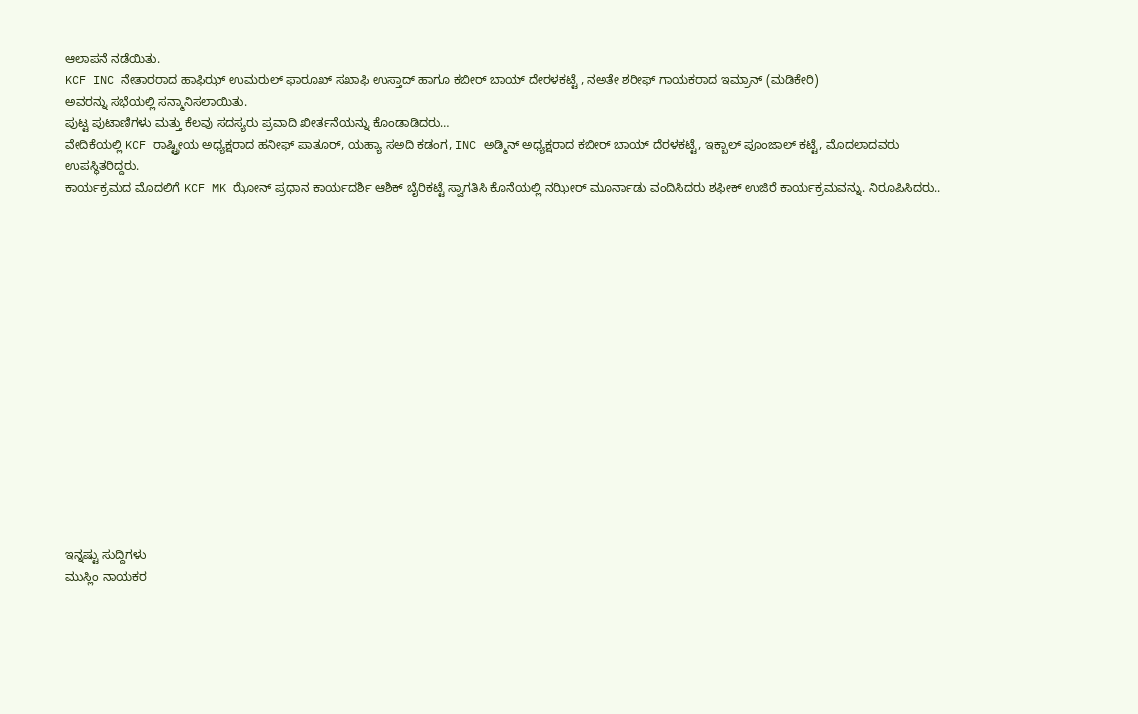ಆಲಾಪನೆ ನಡೆಯಿತು.
KCF INC ನೇತಾರರಾದ ಹಾಫಿಝ್ ಉಮರುಲ್ ಫಾರೂಖ್ ಸಖಾಫಿ ಉಸ್ತಾದ್ ಹಾಗೂ ಕಬೀರ್ ಬಾಯ್ ದೇರಳಕಟ್ಟೆ , ನಅತೇ ಶರೀಫ್ ಗಾಯಕರಾದ ಇಮ್ರಾನ್ (ಮಡಿಕೇರಿ)
ಅವರನ್ನು ಸಭೆಯಲ್ಲಿ ಸನ್ಮಾನಿಸಲಾಯಿತು.
ಪುಟ್ಟ ಪುಟಾಣಿಗಳು ಮತ್ತು ಕೆಲವು ಸದಸ್ಯರು ಪ್ರವಾದಿ ಖೀರ್ತನೆಯನ್ನು ಕೊಂಡಾಡಿದರು…
ವೇದಿಕೆಯಲ್ಲಿ KCF ರಾಷ್ಟ್ರೀಯ ಅಧ್ಯಕ್ಷರಾದ ಹನೀಫ್ ಪಾತೂರ್, ಯಹ್ಯಾ ಸಅದಿ ಕಡಂಗ, INC ಅಡ್ಮಿನ್ ಅಧ್ಯಕ್ಷರಾದ ಕಬೀರ್ ಬಾಯ್ ದೆರಳಕಟ್ಟೆ, ಇಕ್ಬಾಲ್ ಪೂಂಜಾಲ್ ಕಟ್ಟೆ, ಮೊದಲಾದವರು ಉಪಸ್ಥಿತರಿದ್ದರು.
ಕಾರ್ಯಕ್ರಮದ ಮೊದಲಿಗೆ KCF MK ಝೋನ್ ಪ್ರಧಾನ ಕಾರ್ಯದರ್ಶಿ ಆಶಿಕ್ ಬೈರಿಕಟ್ಟೆ ಸ್ವಾಗತಿಸಿ ಕೊನೆಯಲ್ಲಿ ನಝೀರ್ ಮೂರ್ನಾಡು ವಂದಿಸಿದರು ಶಫೀಕ್ ಉಜಿರೆ ಕಾರ್ಯಕ್ರಮವನ್ನು. ನಿರೂಪಿಸಿದರು..
















ಇನ್ನಷ್ಟು ಸುದ್ದಿಗಳು
ಮುಸ್ಲಿಂ ನಾಯಕರ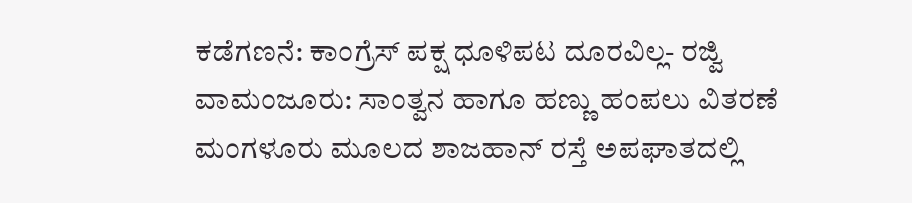ಕಡೆಗಣನೆ: ಕಾಂಗ್ರೆಸ್ ಪಕ್ಷ ಧೂಳಿಪಟ ದೂರವಿಲ್ಲ- ರಜ್ವಿ
ವಾಮಂಜೂರು: ಸಾಂತ್ವನ ಹಾಗೂ ಹಣ್ಣು ಹಂಪಲು ವಿತರಣೆ
ಮಂಗಳೂರು ಮೂಲದ ಶಾಜಹಾನ್ ರಸ್ತೆ ಅಪಘಾತದಲ್ಲಿ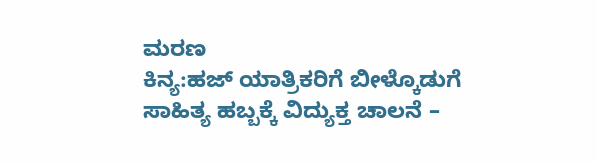ಮರಣ
ಕಿನ್ಯ:ಹಜ್ ಯಾತ್ರಿಕರಿಗೆ ಬೀಳ್ಕೊಡುಗೆ
ಸಾಹಿತ್ಯ ಹಬ್ಬಕ್ಕೆ ವಿದ್ಯುಕ್ತ ಚಾಲನೆ –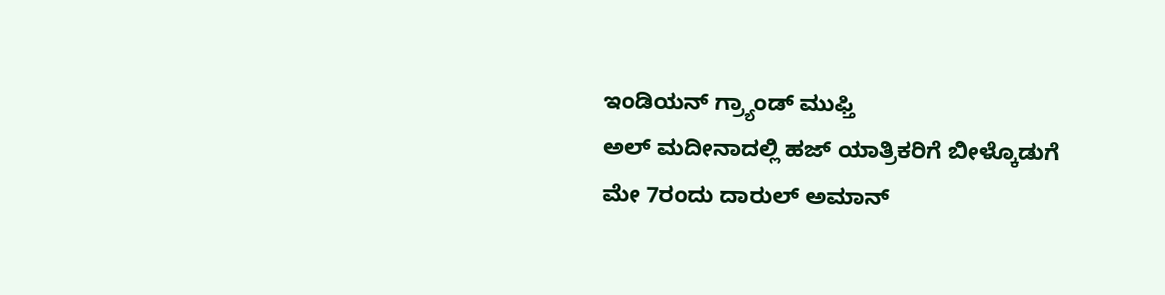ಇಂಡಿಯನ್ ಗ್ರ್ಯಾಂಡ್ ಮುಫ್ತಿ
ಅಲ್ ಮದೀನಾದಲ್ಲಿ ಹಜ್ ಯಾತ್ರಿಕರಿಗೆ ಬೀಳ್ಕೊಡುಗೆ
ಮೇ 7ರಂದು ದಾರುಲ್ ಅಮಾನ್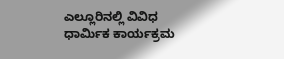ಎಲ್ಲೂರಿನಲ್ಲಿ ವಿವಿಧ ಧಾರ್ಮಿಕ ಕಾರ್ಯಕ್ರಮ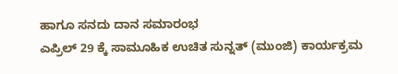ಹಾಗೂ ಸನದು ದಾನ ಸಮಾರಂಭ
ಎಪ್ರಿಲ್ 29 ಕ್ಕೆ ಸಾಮೂಹಿಕ ಉಚಿತ ಸುನ್ನತ್ (ಮುಂಜಿ) ಕಾರ್ಯಕ್ರಮ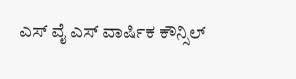ಎಸ್ ವೈ ಎಸ್ ವಾರ್ಷಿಕ ಕೌನ್ಸಿಲ್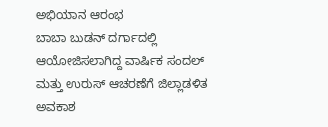ಅಭಿಯಾನ ಆರಂಭ
ಬಾಬಾ ಬುಡನ್ ದರ್ಗಾದಲ್ಲಿ ಆಯೋಜಿಸಲಾಗಿದ್ದ ವಾರ್ಷಿಕ ಸಂದಲ್ ಮತ್ತು ಉರುಸ್ ಆಚರಣೆಗೆ ಜಿಲ್ಲಾಡಳಿತ ಅವಕಾಶ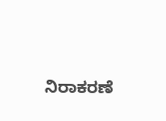ನಿರಾಕರಣೆ